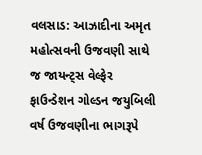વલસાડ: આઝાદીના અમૃત મહોત્સવની ઉજવણી સાથે જ જાયન્ટ્સ વેલ્ફેર ફાઉન્ડેશન ગોલ્ડન જયુબિલી વર્ષ ઉજવણીના ભાગરૂપે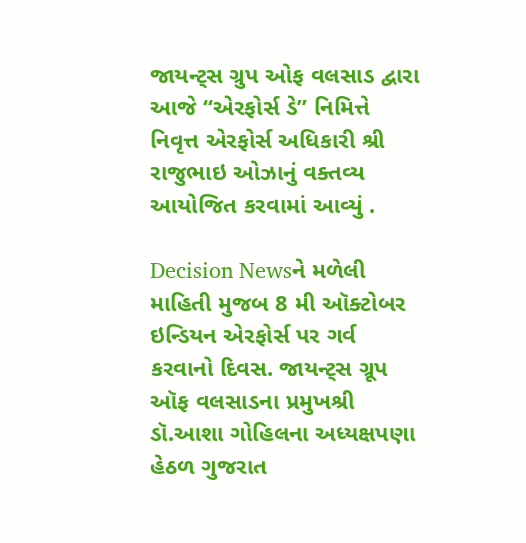જાયન્ટ્સ ગ્રુપ ઓફ વલસાડ દ્વારા આજે “એરફોર્સ ડે” નિમિત્તે નિવૃત્ત એરફોર્સ અધિકારી શ્રી રાજુભાઇ ઓઝાનું વક્તવ્ય આયોજિત કરવામાં આવ્યું .

Decision Newsને મળેલી માહિતી મુજબ 8 મી ઑક્ટોબર ઇન્ડિયન એરફોર્સ પર ગર્વ કરવાનો દિવસ. જાયન્ટ્સ ગ્રૂપ ઑફ વલસાડના પ્રમુખશ્રી ડૉ.આશા ગોહિલના અધ્યક્ષપણા હેઠળ ગુજરાત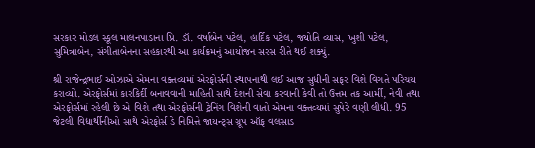સરકાર મોડલ સ્કૂલ માલનપાડાના પ્રિ. ડૉ. વર્ષાબેન પટેલ, હાર્દિક પટેલ, જ્યોતિ વ્યાસ, ખુશી પટેલ, સુમિત્રાબેન, સંગીતાબેનના સહકારથી આ કાર્યક્રમનું આયોજન સરસ રીતે થઈ શક્યું.

શ્રી રાજેન્દ્રભાઈ ઓઝાએ એમના વક્તવ્યમાં એરફોર્સની સ્થાપનાથી લઈ આજ સુધીની સફર વિશે વિગતે પરિચય કરાવ્યો. એરફોર્સમાં કારકિર્દી બનાવવાની માહિતી સાથે દેશની સેવા કરવાની કેવી તો ઉત્તમ તક આર્મી, નેવી તથા એરફોર્સમાં રહેલી છે એ વિશે તથા એરફોર્સની ટ્રેનિંગ વિશેની વાતો એમના વક્તવ્યમાં સુપેરે વણી લીધી. 95 જેટલી વિદ્યાર્થીનીઓ સાથે એરફોર્સ ડે નિમિત્તે જાયન્ટ્સ ગ્રૂપ ઑફ વલસાડ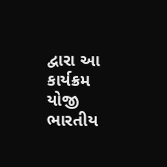દ્વારા આ કાર્યક્રમ યોજી ભારતીય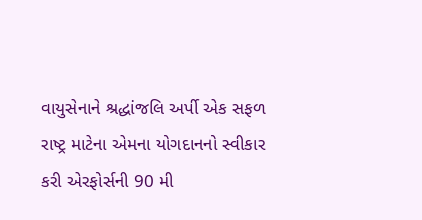વાયુસેનાને શ્રદ્ધાંજલિ અર્પી એક સફળ રાષ્ટ્ર માટેના એમના યોગદાનનો સ્વીકાર કરી એરફોર્સની 90 મી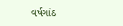વર્ષગાંઠ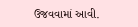ઉજવવામાં આવી.